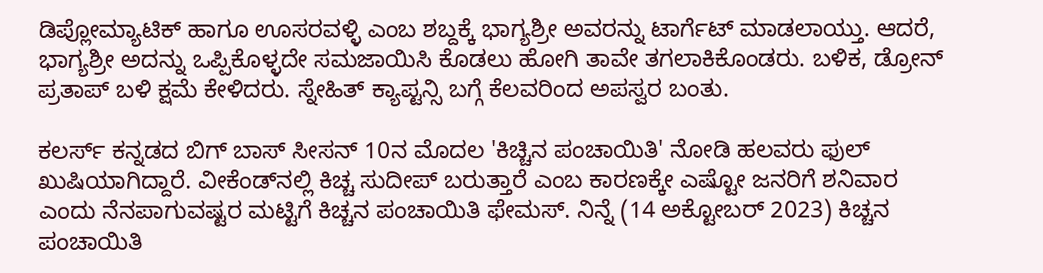ಡಿಪ್ಲೋಮ್ಯಾಟಿಕ್ ಹಾಗೂ ಊಸರವಳ್ಳಿ ಎಂಬ ಶಬ್ದಕ್ಕೆ ಭಾಗ್ಯಶ್ರೀ ಅವರನ್ನು ಟಾರ್ಗೆಟ್ ಮಾಡಲಾಯ್ತು. ಆದರೆ, ಭಾಗ್ಯಶ್ರೀ ಅದನ್ನು ಒಪ್ಪಿಕೊಳ್ಳದೇ ಸಮಜಾಯಿಸಿ ಕೊಡಲು ಹೋಗಿ ತಾವೇ ತಗಲಾಕಿಕೊಂಡರು. ಬಳಿಕ, ಡ್ರೋನ್ ಪ್ರತಾಪ್ ಬಳಿ ಕ್ಷಮೆ ಕೇಳಿದರು. ಸ್ನೇಹಿತ್ ಕ್ಯಾಪ್ಟನ್ಸಿ ಬಗ್ಗೆ ಕೆಲವರಿಂದ ಅಪಸ್ವರ ಬಂತು.

ಕಲರ್ಸ್ ಕನ್ನಡದ ಬಿಗ್ ಬಾಸ್ ಸೀಸನ್ 10ನ ಮೊದಲ 'ಕಿಚ್ಚಿನ ಪಂಚಾಯಿತಿ' ನೋಡಿ ಹಲವರು ಫುಲ್ ಖುಷಿಯಾಗಿದ್ದಾರೆ. ವೀಕೆಂಡ್‌ನಲ್ಲಿ ಕಿಚ್ಚ ಸುದೀಪ್ ಬರುತ್ತಾರೆ ಎಂಬ ಕಾರಣಕ್ಕೇ ಎಷ್ಟೋ ಜನರಿಗೆ ಶನಿವಾರ ಎಂದು ನೆನಪಾಗುವಷ್ಟರ ಮಟ್ಟಿಗೆ ಕಿಚ್ಚನ ಪಂಚಾಯಿತಿ ಫೇಮಸ್. ನಿನ್ನೆ (14 ಅಕ್ಟೋಬರ್ 2023) ಕಿಚ್ಚನ ಪಂಚಾಯಿತಿ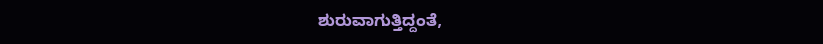ಶುರುವಾಗುತ್ತಿದ್ದಂತೆ,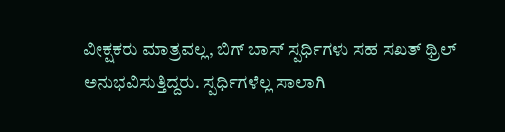ವೀಕ್ಷಕರು ಮಾತ್ರವಲ್ಲ, ಬಿಗ್ ಬಾಸ್ ಸ್ಪರ್ಧಿಗಳು ಸಹ ಸಖತ್ ಥ್ರಿಲ್ ಅನುಭವಿಸುತ್ತಿದ್ದರು. ಸ್ಪರ್ಧಿಗಳೆಲ್ಲ ಸಾಲಾಗಿ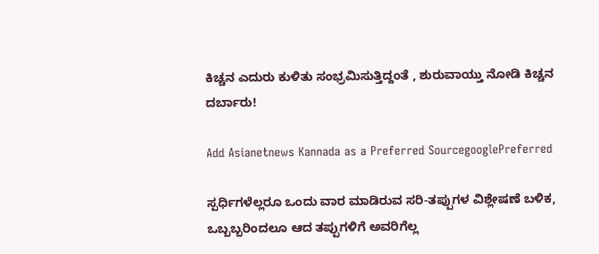ಕಿಚ್ಚನ ಎದುರು ಕುಳಿತು ಸಂಭ್ರಮಿಸುತ್ತಿದ್ದಂತೆ , ಶುರುವಾಯ್ತು ನೋಡಿ ಕಿಚ್ಚನ ದರ್ಬಾರು!

Add Asianetnews Kannada as a Preferred SourcegooglePreferred

ಸ್ಪರ್ಧಿಗಳೆಲ್ಲರೂ ಒಂದು ವಾರ ಮಾಡಿರುವ ಸರಿ-ತಪ್ಪುಗಳ ವಿಶ್ಲೇಷಣೆ ಬಳಿಕ, ಒಬ್ಬಬ್ಬರಿಂದಲೂ ಆದ ತಪ್ಪುಗಳಿಗೆ ಅವರಿಗೆಲ್ಲ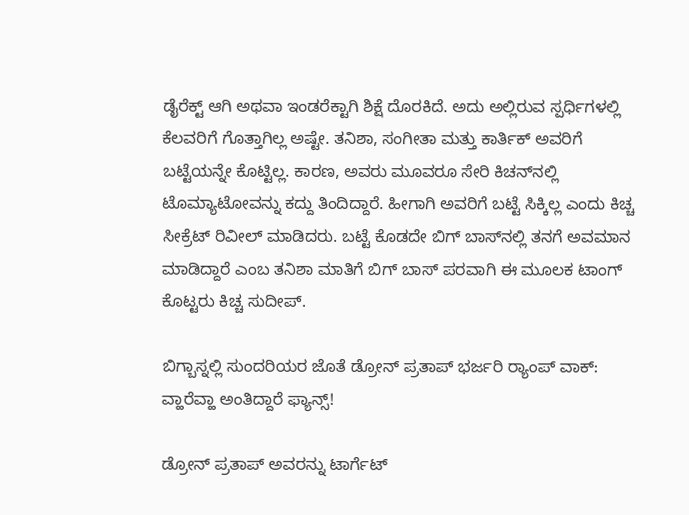ಡೈರೆಕ್ಟ್ ಆಗಿ ಅಥವಾ ಇಂಡರೆಕ್ಟಾಗಿ ಶಿಕ್ಷೆ ದೊರಕಿದೆ. ಅದು ಅಲ್ಲಿರುವ ಸ್ಪರ್ಧಿಗಳಲ್ಲಿ ಕೆಲವರಿಗೆ ಗೊತ್ತಾಗಿಲ್ಲ ಅಷ್ಟೇ. ತನಿಶಾ, ಸಂಗೀತಾ ಮತ್ತು ಕಾರ್ತಿಕ್ ಅವರಿಗೆ ಬಟ್ಟೆಯನ್ನೇ ಕೊಟ್ಟಿಲ್ಲ. ಕಾರಣ, ಅವರು ಮೂವರೂ ಸೇರಿ ಕಿಚನ್‌ನಲ್ಲಿ ಟೊಮ್ಯಾಟೋವನ್ನು ಕದ್ದು ತಿಂದಿದ್ದಾರೆ. ಹೀಗಾಗಿ ಅವರಿಗೆ ಬಟ್ಟೆ ಸಿಕ್ಕಿಲ್ಲ ಎಂದು ಕಿಚ್ಚ ಸೀಕ್ರೆಟ್ ರಿವೀಲ್ ಮಾಡಿದರು. ಬಟ್ಟೆ ಕೊಡದೇ ಬಿಗ್ ಬಾಸ್‌ನಲ್ಲಿ ತನಗೆ ಅವಮಾನ ಮಾಡಿದ್ದಾರೆ ಎಂಬ ತನಿಶಾ ಮಾತಿಗೆ ಬಿಗ್ ಬಾಸ್ ಪರವಾಗಿ ಈ ಮೂಲಕ ಟಾಂಗ್ ಕೊಟ್ಟರು ಕಿಚ್ಚ ಸುದೀಪ್.

ಬಿಗ್ಬಾಸ್ನಲ್ಲಿ ಸುಂದರಿಯರ ಜೊತೆ ಡ್ರೋನ್ ಪ್ರತಾಪ್ ಭರ್ಜರಿ ರ‍್ಯಾಂಪ್ ವಾಕ್: ವ್ಹಾರೆವ್ಹಾ ಅಂತಿದ್ದಾರೆ ಫ್ಯಾನ್ಸ್!

ಡ್ರೋನ್ ಪ್ರತಾಪ್ ಅವರನ್ನು ಟಾರ್ಗೆಟ್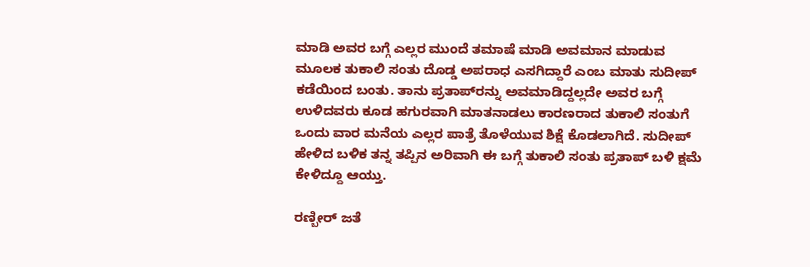ಮಾಡಿ ಅವರ ಬಗ್ಗೆ ಎಲ್ಲರ ಮುಂದೆ ತಮಾಷೆ ಮಾಡಿ ಅವಮಾನ ಮಾಡುವ ಮೂಲಕ ತುಕಾಲಿ ಸಂತು ದೊಡ್ಡ ಅಪರಾಧ ಎಸಗಿದ್ದಾರೆ ಎಂಬ ಮಾತು ಸುದೀಪ್ ಕಡೆಯಿಂದ ಬಂತು. ತಾನು ಪ್ರತಾಪ್‌ರನ್ನು ಅವಮಾಡಿದ್ದಲ್ಲದೇ ಅವರ ಬಗ್ಗೆ ಉಳಿದವರು ಕೂಡ ಹಗುರವಾಗಿ ಮಾತನಾಡಲು ಕಾರಣರಾದ ತುಕಾಲಿ ಸಂತುಗೆ ಒಂದು ವಾರ ಮನೆಯ ಎಲ್ಲರ ಪಾತ್ರೆ ತೊಳೆಯುವ ಶಿಕ್ಷೆ ಕೊಡಲಾಗಿದೆ. ಸುದೀಪ್ ಹೇಳಿದ ಬಳಿಕ ತನ್ನ ತಪ್ಪಿನ ಅರಿವಾಗಿ ಈ ಬಗ್ಗೆ ತುಕಾಲಿ ಸಂತು ಪ್ರತಾಪ್ ಬಳಿ ಕ್ಷಮೆ ಕೇಳಿದ್ದೂ ಆಯ್ತು.

ರಣ್ಬೀರ್ ಜತೆ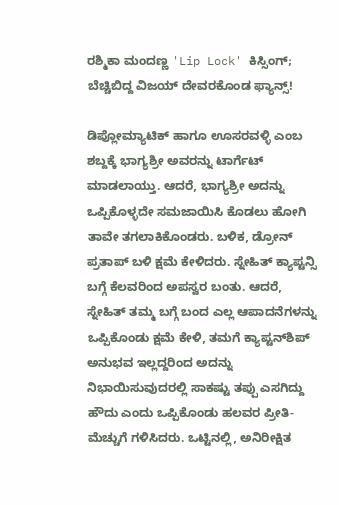ರಶ್ಮಿಕಾ ಮಂದಣ್ಣ 'Lip Lock' ಕಿಸ್ಸಿಂಗ್; ಬೆಚ್ಚಿಬಿದ್ದ ವಿಜಯ್ ದೇವರಕೊಂಡ ಫ್ಯಾನ್ಸ್!

ಡಿಪ್ಲೋಮ್ಯಾಟಿಕ್ ಹಾಗೂ ಊಸರವಳ್ಳಿ ಎಂಬ ಶಬ್ದಕ್ಕೆ ಭಾಗ್ಯಶ್ರೀ ಅವರನ್ನು ಟಾರ್ಗೆಟ್ ಮಾಡಲಾಯ್ತು. ಆದರೆ, ಭಾಗ್ಯಶ್ರೀ ಅದನ್ನು ಒಪ್ಪಿಕೊಳ್ಳದೇ ಸಮಜಾಯಿಸಿ ಕೊಡಲು ಹೋಗಿ ತಾವೇ ತಗಲಾಕಿಕೊಂಡರು. ಬಳಿಕ, ಡ್ರೋನ್ ಪ್ರತಾಪ್ ಬಳಿ ಕ್ಷಮೆ ಕೇಳಿದರು. ಸ್ನೇಹಿತ್ ಕ್ಯಾಪ್ಟನ್ಸಿ ಬಗ್ಗೆ ಕೆಲವರಿಂದ ಅಪಸ್ವರ ಬಂತು. ಆದರೆ, ಸ್ನೇಹಿತ್ ತಮ್ಮ ಬಗ್ಗೆ ಬಂದ ಎಲ್ಲ ಆಪಾದನೆಗಳನ್ನು ಒಪ್ಪಿಕೊಂಡು ಕ್ಷಮೆ ಕೇಳಿ, ತಮಗೆ ಕ್ಯಾಪ್ಟನ್‌ಶಿಪ್ ಅನುಭವ ಇಲ್ಲದ್ದರಿಂದ ಅದನ್ನು ನಿಭಾಯಿಸುವುದರಲ್ಲಿ ಸಾಕಷ್ಟು ತಪ್ಪು ಎಸಗಿದ್ದು ಹೌದು ಎಂದು ಒಪ್ಪಿಕೊಂಡು ಹಲವರ ಪ್ರೀತಿ-ಮೆಚ್ಚುಗೆ ಗಳಿಸಿದರು. ಒಟ್ಟಿನಲ್ಲಿ, ಅನಿರೀಕ್ಷಿತ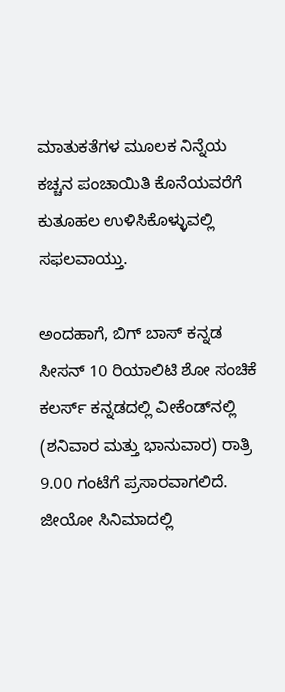ಮಾತುಕತೆಗಳ ಮೂಲಕ ನಿನ್ನೆಯ ಕಚ್ಚನ ಪಂಚಾಯಿತಿ ಕೊನೆಯವರೆಗೆ ಕುತೂಹಲ ಉಳಿಸಿಕೊಳ್ಳುವಲ್ಲಿ ಸಫಲವಾಯ್ತು.

ಅಂದಹಾಗೆ, ಬಿಗ್ ಬಾಸ್ ಕನ್ನಡ ಸೀಸನ್ 10 ರಿಯಾಲಿಟಿ ಶೋ ಸಂಚಿಕೆ ಕಲರ್ಸ್ ಕನ್ನಡದಲ್ಲಿ ವೀಕೆಂಡ್‌ನಲ್ಲಿ (ಶನಿವಾರ ಮತ್ತು ಭಾನುವಾರ) ರಾತ್ರಿ 9.00 ಗಂಟೆಗೆ ಪ್ರಸಾರವಾಗಲಿದೆ. ಜೀಯೋ ಸಿನಿಮಾದಲ್ಲಿ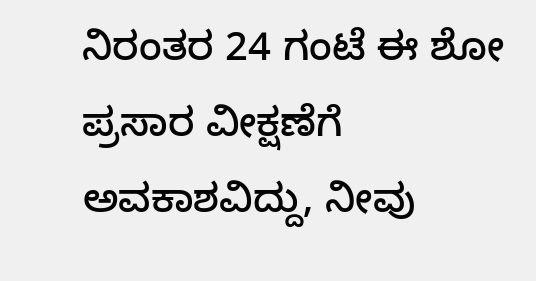ನಿರಂತರ 24 ಗಂಟೆ ಈ ಶೋ ಪ್ರಸಾರ ವೀಕ್ಷಣೆಗೆ ಅವಕಾಶವಿದ್ದು, ನೀವು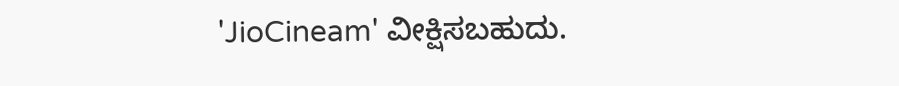'JioCineam' ವೀಕ್ಷಿಸಬಹುದು.